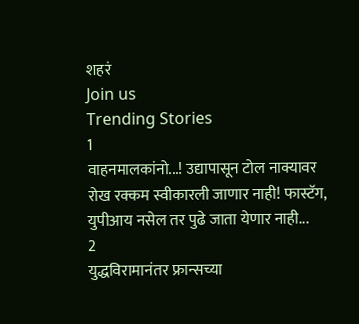शहरं
Join us
Trending Stories
1
वाहनमालकांनो...! उद्यापासून टोल नाक्यावर रोख रक्कम स्वीकारली जाणार नाही! फास्टॅग, युपीआय नसेल तर पुढे जाता येणार नाही...
2
युद्धविरामानंतर फ्रान्सच्या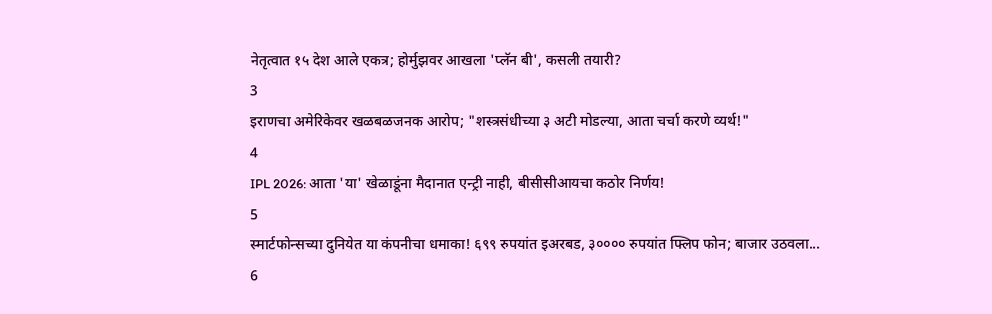नेतृत्वात १५ देश आले एकत्र; होर्मुझवर आखला 'प्लॅन बी', कसली तयारी?
3
इराणचा अमेरिकेवर खळबळजनक आरोप; "शस्त्रसंधीच्या ३ अटी मोडल्या, आता चर्चा करणे व्यर्थ!"
4
IPL 2026: आता 'या' खेळाडूंना मैदानात एन्ट्री नाही, बीसीसीआयचा कठोर निर्णय!
5
स्मार्टफोन्सच्या दुनियेत या कंपनीचा धमाका! ६९९ रुपयांत इअरबड, ३०००० रुपयांत फ्लिप फोन; बाजार उठवला...
6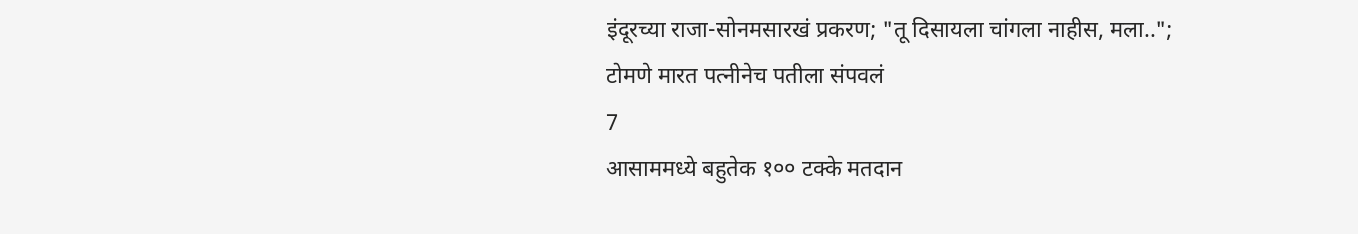इंदूरच्या राजा-सोनमसारखं प्रकरण; "तू दिसायला चांगला नाहीस, मला..";  टोमणे मारत पत्नीनेच पतीला संपवलं
7
आसाममध्ये बहुतेक १०० टक्के मतदान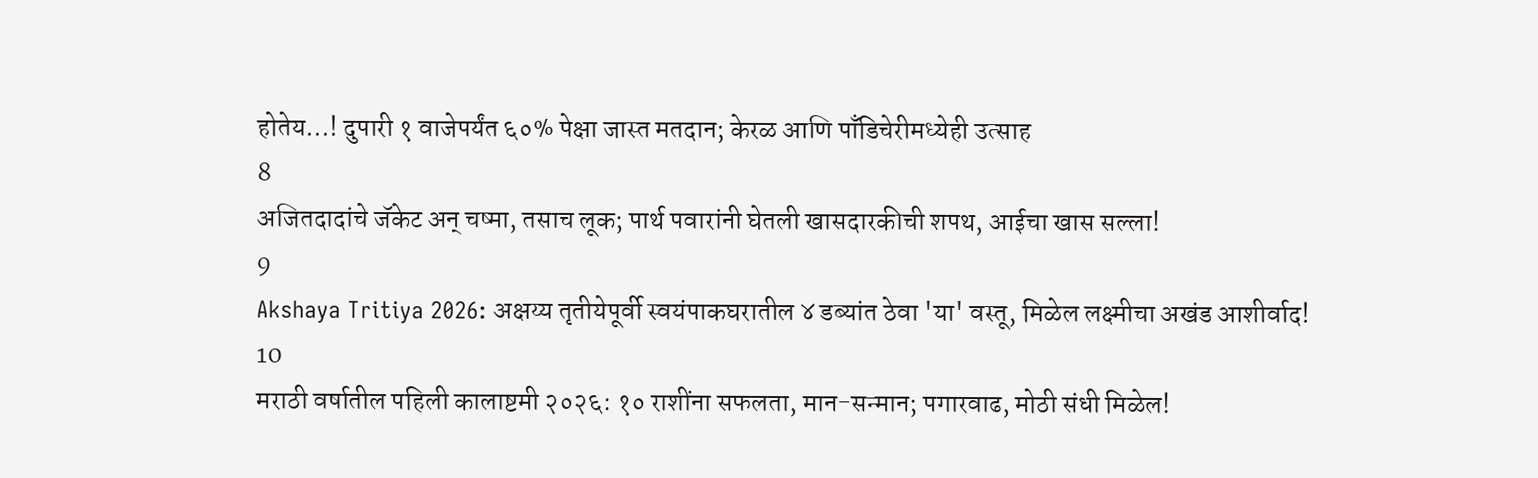होतेय...! दुपारी १ वाजेपर्यंत ६०% पेक्षा जास्त मतदान; केरळ आणि पाँडिचेरीमध्येही उत्साह
8
अजितदादांचे जॅकेट अन् चष्मा, तसाच लूक; पार्थ पवारांनी घेतली खासदारकीची शपथ, आईचा खास सल्ला!
9
Akshaya Tritiya 2026: अक्षय्य तृतीयेपूर्वी स्वयंपाकघरातील ४ डब्यांत ठेवा 'या' वस्तू, मिळेल लक्ष्मीचा अखंड आशीर्वाद!
10
मराठी वर्षातील पहिली कालाष्टमी २०२६: १० राशींना सफलता, मान-सन्मान; पगारवाढ, मोठी संधी मिळेल!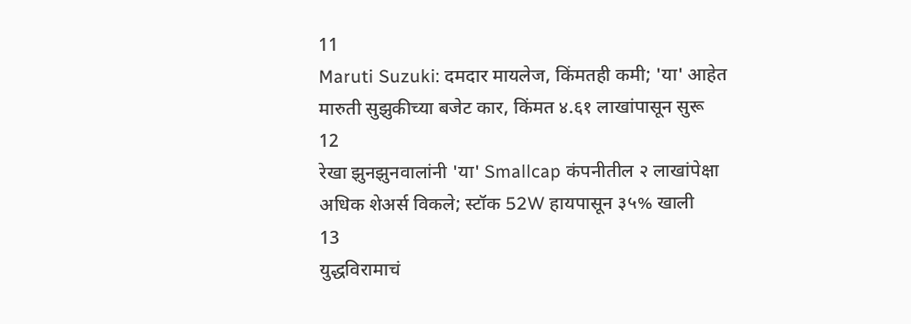11
Maruti Suzuki: दमदार मायलेज, किंमतही कमी; 'या' आहेत मारुती सुझुकीच्या बजेट कार, किंमत ४.६१ लाखांपासून सुरू
12
रेखा झुनझुनवालांनी 'या' Smallcap कंपनीतील २ लाखांपेक्षा अधिक शेअर्स विकले; स्टॉक 52W हायपासून ३५% खाली
13
युद्धविरामाचं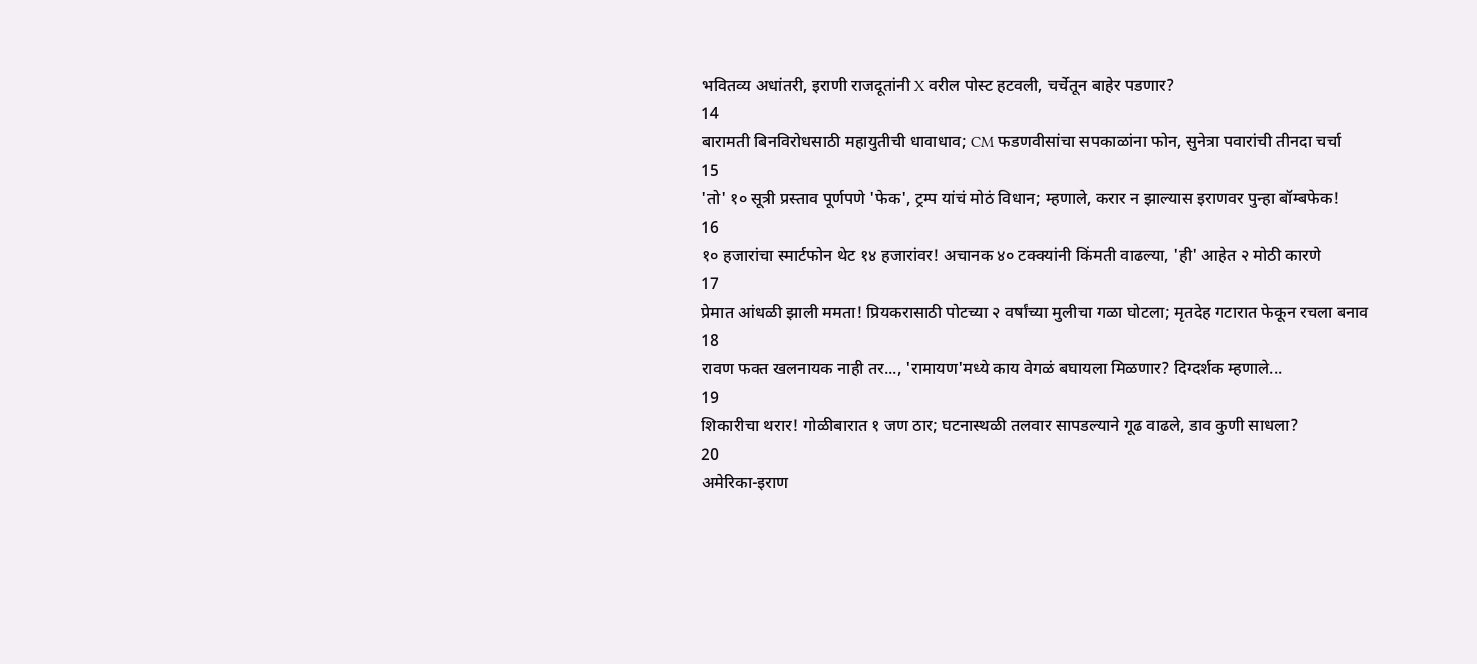भवितव्य अधांतरी, इराणी राजदूतांनी X वरील पोस्ट हटवली, चर्चेतून बाहेर पडणार?
14
बारामती बिनविरोधसाठी महायुतीची धावाधाव; CM फडणवीसांचा सपकाळांना फोन, सुनेत्रा पवारांची तीनदा चर्चा
15
'तो' १० सूत्री प्रस्ताव पूर्णपणे 'फेक', ट्रम्प यांचं मोठं विधान; म्हणाले, करार न झाल्यास इराणवर पुन्हा बॉम्बफेक!
16
१० हजारांचा स्मार्टफोन थेट १४ हजारांवर! अचानक ४० टक्क्यांनी किंमती वाढल्या, 'ही' आहेत २ मोठी कारणे
17
प्रेमात आंधळी झाली ममता! प्रियकरासाठी पोटच्या २ वर्षांच्या मुलीचा गळा घोटला; मृतदेह गटारात फेकून रचला बनाव
18
रावण फक्त खलनायक नाही तर..., 'रामायण'मध्ये काय वेगळं बघायला मिळणार? दिग्दर्शक म्हणाले...
19
शिकारीचा थरार! गोळीबारात १ जण ठार; घटनास्थळी तलवार सापडल्याने गूढ वाढले, डाव कुणी साधला?
20
अमेरिका-इराण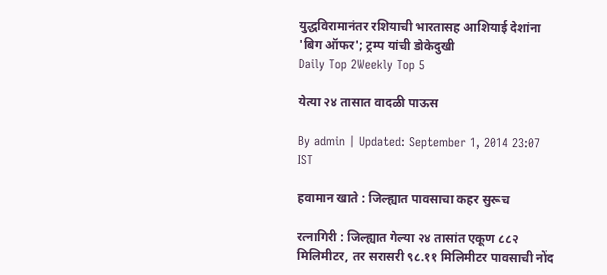युद्धविरामानंतर रशियाची भारतासह आशियाई देशांना 'बिग ऑफर'; ट्रम्प यांची डोकेदुखी
Daily Top 2Weekly Top 5

येत्या २४ तासात वादळी पाऊस

By admin | Updated: September 1, 2014 23:07 IST

हवामान खाते : जिल्ह्यात पावसाचा कहर सुरूच

रत्नागिरी : जिल्ह्यात गेल्या २४ तासांत एकूण ८८२ मिलिमीटर, तर सरासरी ९८.११ मिलिमीटर पावसाची नोंद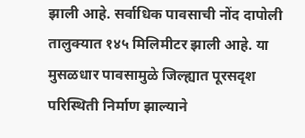झाली आहे. सर्वाधिक पावसाची नोंद दापोली तालुक्यात १४५ मिलिमीटर झाली आहे. या मुसळधार पावसामुळे जिल्ह्यात पूरसदृश परिस्थिती निर्माण झाल्याने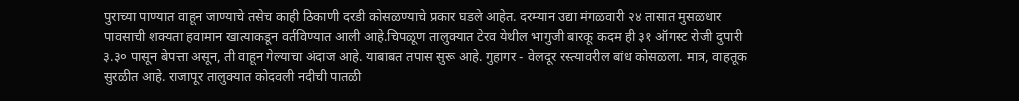पुराच्या पाण्यात वाहून जाण्याचे तसेच काही ठिकाणी दरडी कोसळण्याचे प्रकार घडले आहेत. दरम्यान उद्या मंगळवारी २४ तासात मुसळधार पावसाची शक्यता हवामान खात्याकडून वर्तविण्यात आली आहे.चिपळूण तालुक्यात टेरव येथील भागुजी बारकू कदम ही ३१ ऑगस्ट रोजी दुपारी ३.३० पासून बेपत्ता असून, ती वाहून गेल्याचा अंदाज आहे. याबाबत तपास सुरू आहे. गुहागर - वेलदूर रस्त्यावरील बांध कोसळला. मात्र, वाहतूक सुरळीत आहे. राजापूर तालुक्यात कोदवली नदीची पातळी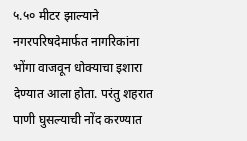५.५० मीटर झाल्याने नगरपरिषदेमार्फत नागरिकांना भोंगा वाजवून धोक्याचा इशारा देण्यात आला होता. परंतु शहरात पाणी घुसल्याची नोंद करण्यात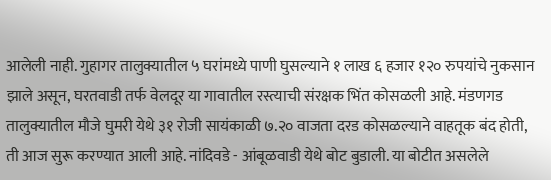आलेली नाही. गुहागर तालुक्यातील ५ घरांमध्ये पाणी घुसल्याने १ लाख ६ हजार १२० रुपयांचे नुकसान झाले असून, घरतवाडी तर्फ वेलदूर या गावातील रस्त्याची संरक्षक भिंत कोसळली आहे. मंडणगड तालुक्यातील मौजे घुमरी येथे ३१ रोजी सायंकाळी ७.२० वाजता दरड कोसळल्याने वाहतूक बंद होती, ती आज सुरू करण्यात आली आहे. नांदिवडे - आंबूळवाडी येथे बोट बुडाली. या बोटीत असलेले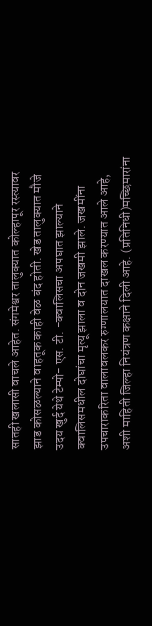सातही खलासी वाचले आहेत. संगमेश्वर तालुक्यात कोल्हापूर रस्त्यावर झाड कोसळल्याने वाहतूक काही वेळ बंद होती. खेड तालुक्यात मौजे उदय खुर्द येथे टेम्पो- एस. टी. -क्वालिसचा अपघात झाल्याने क्वालिसमधील दोघांचा मृत्यू झाला व दोन जखमी झाले. जखमींना उपचाराकरिता वालावलकर रुग्णालयात दाखल करण्यात आले आहे, अशी माहिती जिल्हा नियंत्रण कक्षाने दिली आहे. (प्रतिनिधी)मच्छिमारांना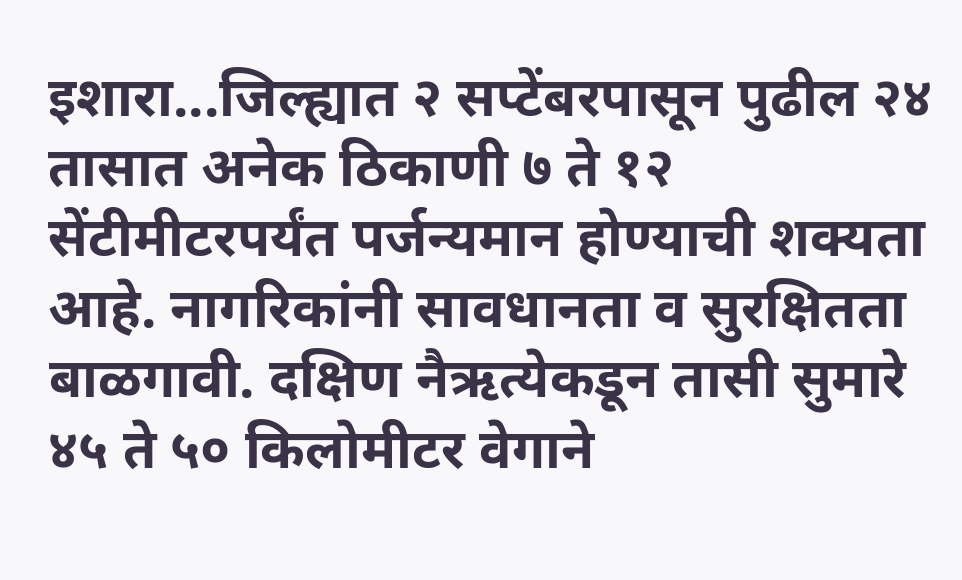इशारा...जिल्ह्यात २ सप्टेंबरपासून पुढील २४ तासात अनेक ठिकाणी ७ ते १२ सेंटीमीटरपर्यंत पर्जन्यमान होण्याची शक्यता आहे. नागरिकांनी सावधानता व सुरक्षितता बाळगावी. दक्षिण नैऋत्येकडून तासी सुमारे ४५ ते ५० किलोमीटर वेगाने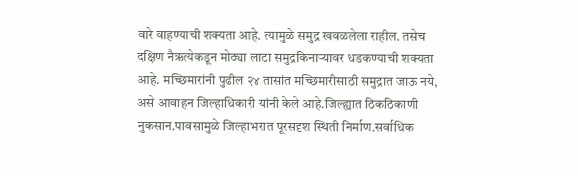वारे वाहण्याची शक्यता आहे. त्यामुळे समुद्र खवळलेला राहील. तसेच दक्षिण नैऋत्येकडून मोठ्या लाटा समुद्रकिनाऱ्यावर धडकण्याची शक्यता आहे. मच्छिमारांनी पुढील २४ तासांत मच्छिमारीसाठी समुद्रात जाऊ नये, असे आवाहन जिल्हाधिकारी यांनी केले आहे.जिल्ह्यात ठिकठिकाणी नुकसान.पावसामुळे जिल्हाभरात पूरसदृश स्थिती निर्माण.सर्वाधिक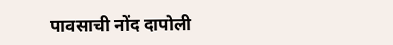पावसाची नोंद दापोली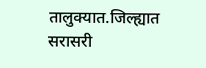तालुक्यात.जिल्ह्यात सरासरी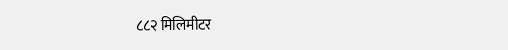८८२ मिलिमीटर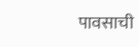पावसाची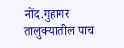नोंद.गुहागर तालुक्यातील पाच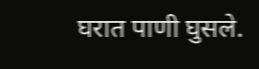घरात पाणी घुसले.